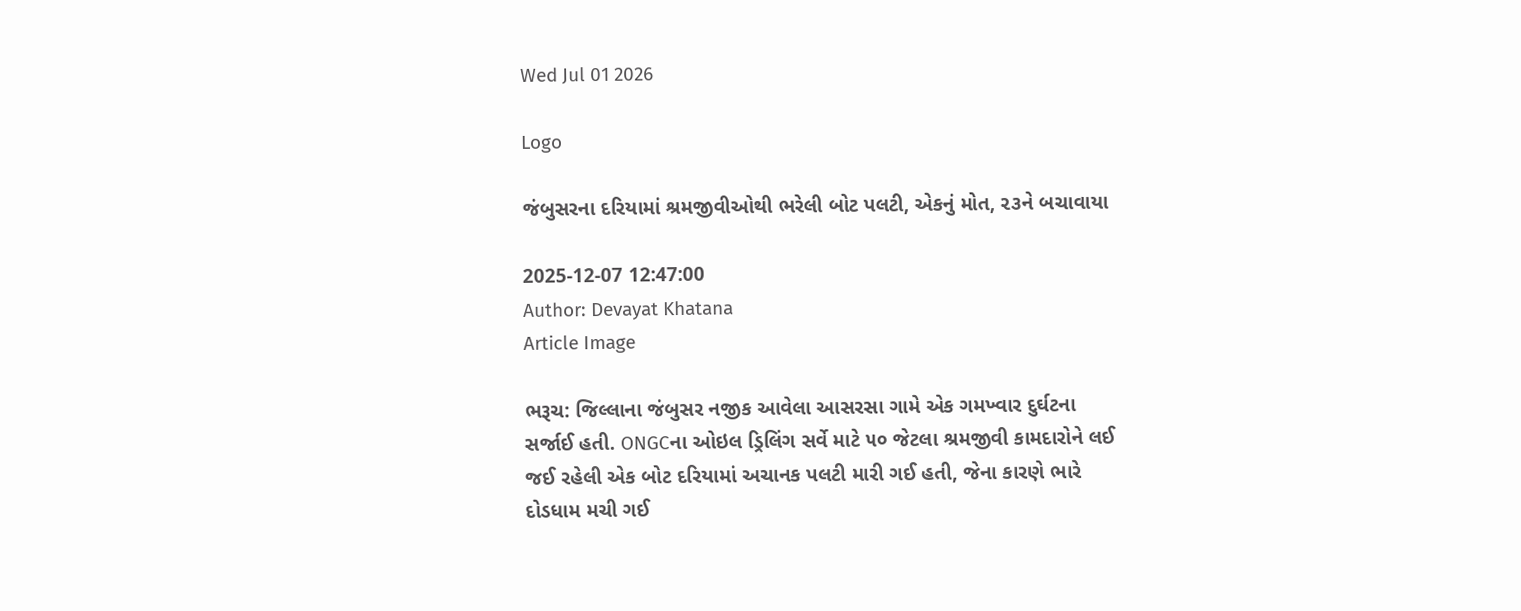Wed Jul 01 2026

Logo

જંબુસરના દરિયામાં શ્રમજીવીઓથી ભરેલી બોટ પલટી, એકનું મોત, ૨૩ને બચાવાયા

2025-12-07 12:47:00
Author: Devayat Khatana
Article Image

ભરૂચ: જિલ્લાના જંબુસર નજીક આવેલા આસરસા ગામે એક ગમખ્વાર દુર્ઘટના સર્જાઈ હતી. ONGCના ઓઇલ ડ્રિલિંગ સર્વે માટે ૫૦ જેટલા શ્રમજીવી કામદારોને લઈ જઈ રહેલી એક બોટ દરિયામાં અચાનક પલટી મારી ગઈ હતી, જેના કારણે ભારે દોડધામ મચી ગઈ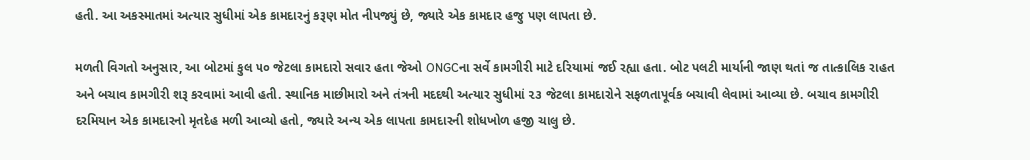હતી. આ અકસ્માતમાં અત્યાર સુધીમાં એક કામદારનું કરૂણ મોત નીપજ્યું છે, જ્યારે એક કામદાર હજુ પણ લાપતા છે.

મળતી વિગતો અનુસાર, આ બોટમાં કુલ ૫૦ જેટલા કામદારો સવાર હતા જેઓ ONGCના સર્વે કામગીરી માટે દરિયામાં જઈ રહ્યા હતા. બોટ પલટી માર્યાની જાણ થતાં જ તાત્કાલિક રાહત અને બચાવ કામગીરી શરૂ કરવામાં આવી હતી. સ્થાનિક માછીમારો અને તંત્રની મદદથી અત્યાર સુધીમાં ૨૩ જેટલા કામદારોને સફળતાપૂર્વક બચાવી લેવામાં આવ્યા છે. બચાવ કામગીરી દરમિયાન એક કામદારનો મૃતદેહ મળી આવ્યો હતો, જ્યારે અન્ય એક લાપતા કામદારની શોધખોળ હજી ચાલુ છે.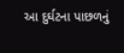આ દુર્ઘટના પાછળનું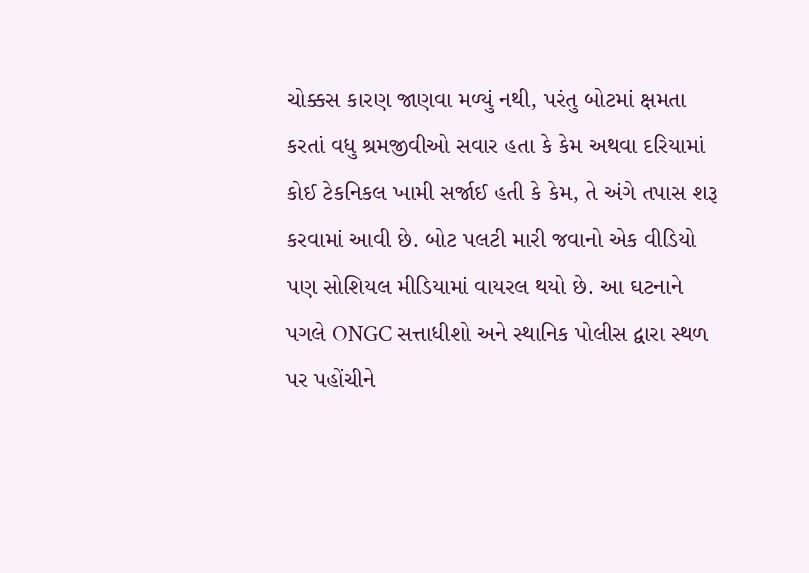ચોક્કસ કારણ જાણવા મળ્યું નથી, પરંતુ બોટમાં ક્ષમતા કરતાં વધુ શ્રમજીવીઓ સવાર હતા કે કેમ અથવા દરિયામાં કોઈ ટેકનિકલ ખામી સર્જાઈ હતી કે કેમ, તે અંગે તપાસ શરૂ કરવામાં આવી છે. બોટ પલટી મારી જવાનો એક વીડિયો પણ સોશિયલ મીડિયામાં વાયરલ થયો છે. આ ઘટનાને પગલે ONGC સત્તાધીશો અને સ્થાનિક પોલીસ દ્વારા સ્થળ પર પહોંચીને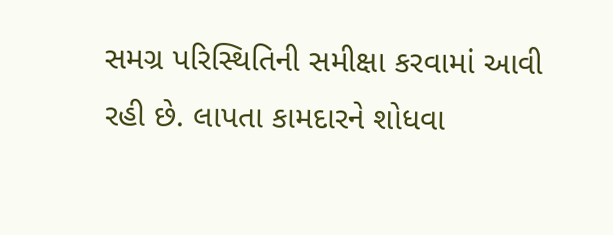સમગ્ર પરિસ્થિતિની સમીક્ષા કરવામાં આવી રહી છે. લાપતા કામદારને શોધવા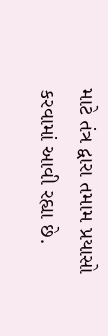માટે તંત્ર દ્વારા તમામ પ્રયાસો કરવામાં આવી રહ્યા છે.